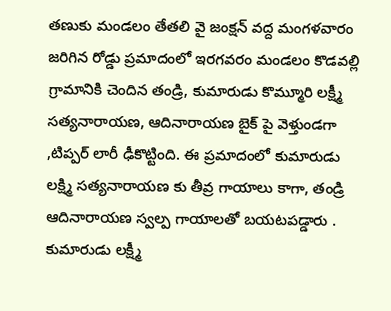తణుకు మండలం తేతలి వై జంక్షన్ వద్ద మంగళవారం జరిగిన రోడ్డు ప్రమాదంలో ఇరగవరం మండలం కొడవల్లి గ్రామానికి చెందిన తండ్రి, కుమారుడు కొమ్మూరి లక్ష్మీ సత్యనారాయణ, ఆదినారాయణ బైక్ పై వెళ్తుండగా ,టిప్పర్ లారీ ఢీకొట్టింది. ఈ ప్రమాదంలో కుమారుడు లక్ష్మి సత్యనారాయణ కు తీవ్ర గాయాలు కాగా, తండ్రి ఆదినారాయణ స్వల్ప గాయాలతో బయటపడ్డారు . కుమారుడు లక్ష్మీ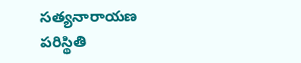సత్యనారాయణ పరిస్థితి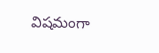విషమంగా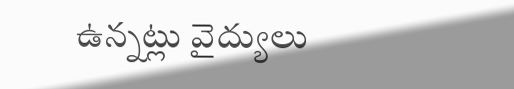ఉన్నట్లు వైద్యులు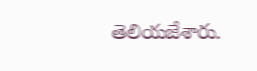తెలియజేశారు.